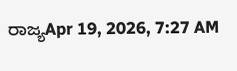ರಾಜ್ಯApr 19, 2026, 7:27 AM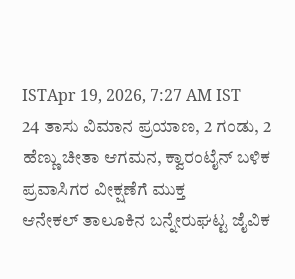ISTApr 19, 2026, 7:27 AM IST
24 ತಾಸು ವಿಮಾನ ಪ್ರಯಾಣ, 2 ಗಂಡು, 2 ಹೆಣ್ಣು ಚೀತಾ ಆಗಮನ, ಕ್ವಾರಂಟೈನ್ ಬಳಿಕ ಪ್ರವಾಸಿಗರ ವೀಕ್ಷಣೆಗೆ ಮುಕ್ತ
ಆನೇಕಲ್ ತಾಲೂಕಿನ ಬನ್ನೇರುಘಟ್ಟ ಜೈವಿಕ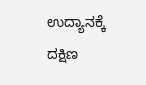ಉದ್ಯಾನಕ್ಕೆ ದಕ್ಷಿಣ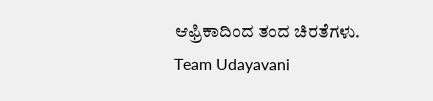ಆಫ್ರಿಕಾದಿಂದ ತಂದ ಚಿರತೆಗಳು.
Team Udayavani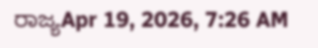ರಾಜ್ಯApr 19, 2026, 7:26 AM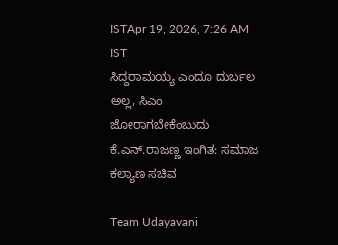ISTApr 19, 2026, 7:26 AM IST
ಸಿದ್ದರಾಮಯ್ಯ ಎಂದೂ ದುರ್ಬಲ ಅಲ್ಲ, ಸಿಎಂ ಜೋರಾಗಬೇಕೆಂಬುದು ಕೆ.ಎನ್.ರಾಜಣ್ಣ ಇಂಗಿತ: ಸಮಾಜ ಕಲ್ಯಾಣ ಸಚಿವ

Team Udayavani